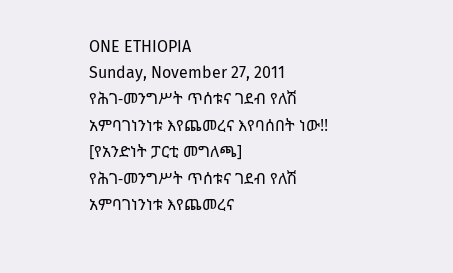ONE ETHIOPIA
Sunday, November 27, 2011
የሕገ-መንግሥት ጥሰቱና ገደብ የለሽ አምባገነንነቱ እየጨመረና እየባሰበት ነው!! [የአንድነት ፓርቲ መግለጫ]
የሕገ-መንግሥት ጥሰቱና ገደብ የለሽ አምባገነንነቱ እየጨመረና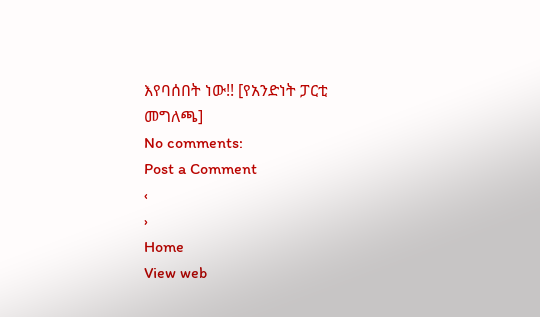እየባሰበት ነው!! [የአንድነት ፓርቲ መግለጫ]
No comments:
Post a Comment
‹
›
Home
View web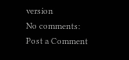version
No comments:
Post a Comment